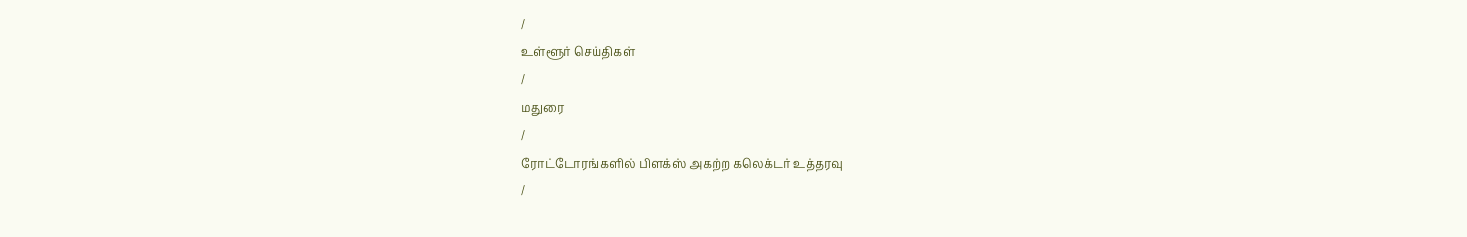/
உள்ளூர் செய்திகள்
/
மதுரை
/
ரோட்டோரங்களில் பிளக்ஸ் அகற்ற கலெக்டர் உத்தரவு
/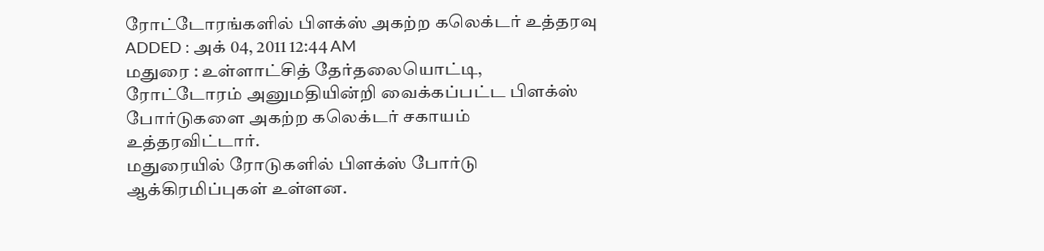ரோட்டோரங்களில் பிளக்ஸ் அகற்ற கலெக்டர் உத்தரவு
ADDED : அக் 04, 2011 12:44 AM
மதுரை : உள்ளாட்சித் தேர்தலையொட்டி, ரோட்டோரம் அனுமதியின்றி வைக்கப்பட்ட பிளக்ஸ் போர்டுகளை அகற்ற கலெக்டர் சகாயம் உத்தரவிட்டார்.
மதுரையில் ரோடுகளில் பிளக்ஸ் போர்டு ஆக்கிரமிப்புகள் உள்ளன.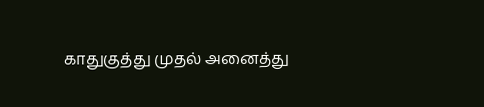காதுகுத்து முதல் அனைத்து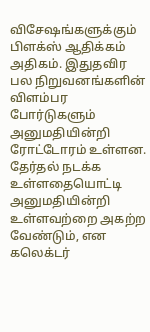விசேஷங்களுக்கும் பிளக்ஸ் ஆதிக்கம் அதிகம். இதுதவிர பல நிறுவனங்களின் விளம்பர போர்டுகளும் அனுமதியின்றி ரோட்டோரம் உள்ளன. தேர்தல் நடக்க உள்ளதையொட்டி அனுமதியின்றி உள்ளவற்றை அகற்ற வேண்டும், என கலெக்டர்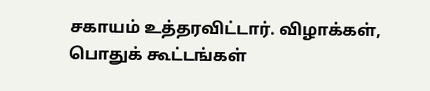சகாயம் உத்தரவிட்டார். விழாக்கள், பொதுக் கூட்டங்கள்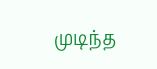முடிந்த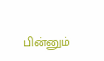பின்னும்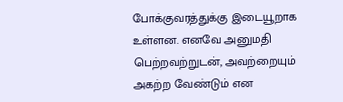போக்குவரத்துக்கு இடையூறாக உள்ளன. எனவே அனுமதி பெற்றவற்றுடன், அவற்றையும் அகற்ற வேண்டும் என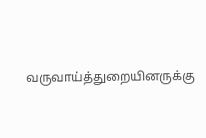வருவாய்த்துறையினருக்கு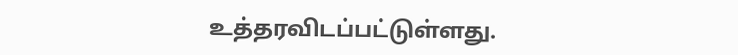உத்தரவிடப்பட்டுள்ளது.